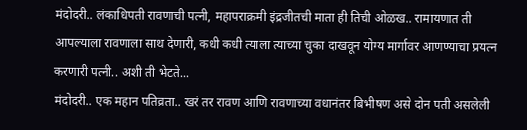मंदोदरी.. लंकाधिपती रावणाची पत्नी, महापराक्रमी इंद्रजीतची माता ही तिची ओळख.. रामायणात ती आपल्याला रावणाला साथ देणारी, कधी कधी त्याला त्याच्या चुका दाखवून योग्य मार्गावर आणण्याचा प्रयत्न करणारी पत्नी.. अशी ती भेटते...
मंदोदरी.. एक महान पतिव्रता.. खरं तर रावण आणि रावणाच्या वधानंतर बिभीषण असे दोन पती असलेली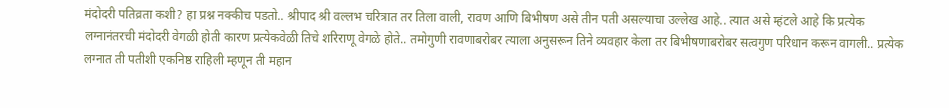मंदोदरी पतिव्रता कशी? हा प्रश्न नक्कीच पडतो.. श्रीपाद श्री वल्लभ चरित्रात तर तिला वाली, रावण आणि बिभीषण असे तीन पती असल्याचा उल्लेख आहे.. त्यात असे म्हंटले आहे कि प्रत्येक लग्नानंतरची मंदोदरी वेगळी होती कारण प्रत्येकवेळी तिचे शरिराणू वेगळे होते.. तमोगुणी रावणाबरोबर त्याला अनुसरून तिने व्यवहार केला तर बिभीषणाबरोबर सत्वगुण परिधान करून वागली.. प्रत्येक लग्नात ती पतीशी एकनिष्ठ राहिली म्हणून ती महान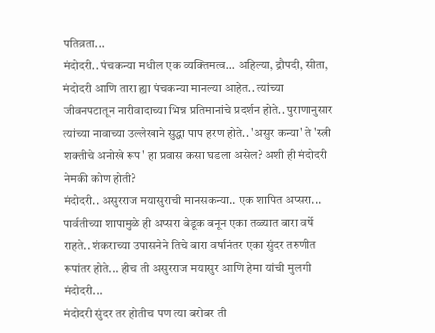पतिव्रता...
मंदोदरी.. पंचकन्या मधील एक व्यक्तिमत्व... अहिल्या, द्रौपदी, सीता, मंदोदरी आणि तारा ह्या पंचकन्या मानल्या आहेत.. त्यांच्या जीवनपटातून नारीवादाच्या भिन्न प्रतिमानांचे प्रदर्शन होते.. पुराणानुसार त्यांच्या नावाच्या उल्लेखाने सुद्धा पाप हरण होते.. 'असुर कन्या' ते 'स्त्री शक्तीचे अनोखे रूप' हा प्रवास कसा घडला असेल? अशी ही मंदोदरी नेमकी कोण होती?
मंदोदरी.. असुरराज मयासुराची मानसकन्या.. एक शापित अप्सरा... पार्वतीच्या शापामुळे ही अप्सरा बेडूक बनून एका तळ्यात बारा वर्षे राहते.. शंकराच्या उपासनेने तिचे बारा वर्षानंतर एका सुंदर तरुणीत रूपांतर होते... हीच ती असुरराज मयासुर आणि हेमा यांची मुलगी मंदोदरी...
मंदोदरी सुंदर तर होतीच पण त्या बरोबर ती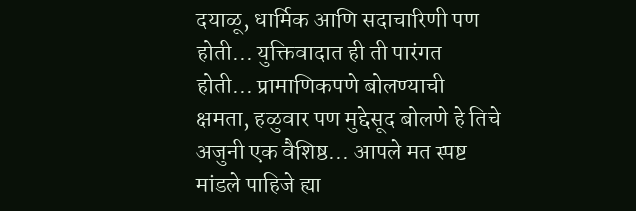दयाळू, धार्मिक आणि सदाचारिणी पण होती... युक्तिवादात ही ती पारंगत होती... प्रामाणिकपणे बोलण्याची क्षमता, हळुवार पण मुद्देसूद बोलणे हे तिचे अजुनी एक वैशिष्ठ... आपले मत स्पष्ट मांडले पाहिजे ह्या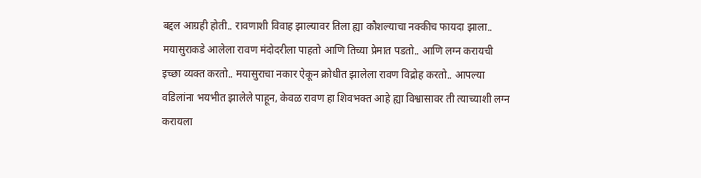बद्दल आग्रही होती.. रावणाशी विवाह झाल्यावर तिला ह्या कौशल्याचा नक्कीच फायदा झाला..
मयासुराकडे आलेला रावण मंदोदरीला पाहतो आणि तिच्या प्रेमात पडतो.. आणि लग्न करायची इच्छा व्यक्त करतो.. मयासुराचा नकार ऐकून क्रोधीत झालेला रावण विद्रोह करतो.. आपल्या वडिलांना भयभीत झालेले पाहून, केवळ रावण हा शिवभक्त आहे ह्या विश्वासावर ती त्याच्याशी लग्न करायला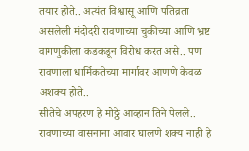तयार होते.. अत्यंत विश्वासू आणि पतिव्रता असलेली मंदोदरी रावणाच्या चुकीच्या आणि भ्रष्ट वागणुकीला कडकडून विरोध करत असे.. पण रावणाला धार्मिकतेच्या मार्गावर आणणे केवळ अशक्य होते..
सीतेचे अपहरण हे मोठ्ठे आव्हान तिने पेलले.. रावणाच्या वासनाना आवार घालणे शक्य नाही हे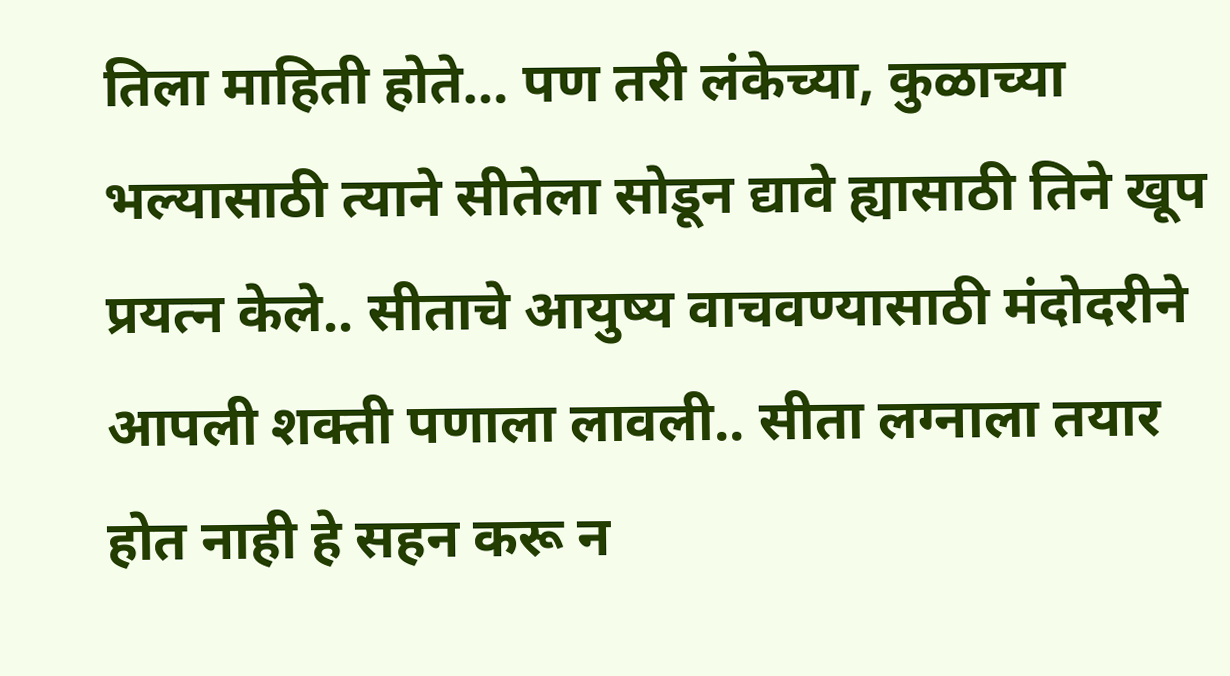तिला माहिती होते… पण तरी लंकेच्या, कुळाच्या भल्यासाठी त्याने सीतेला सोडून द्यावे ह्यासाठी तिने खूप प्रयत्न केले.. सीताचे आयुष्य वाचवण्यासाठी मंदोदरीने आपली शक्ती पणाला लावली.. सीता लग्नाला तयार होत नाही हे सहन करू न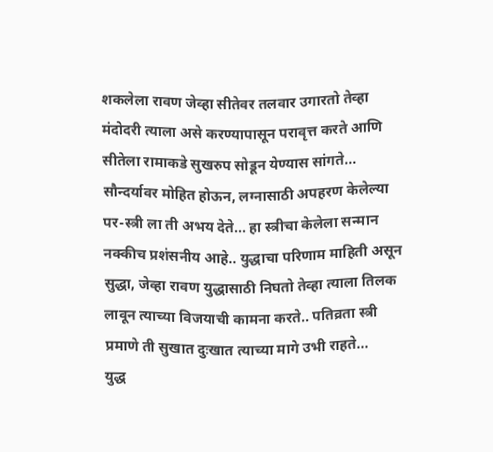शकलेला रावण जेव्हा सीतेवर तलवार उगारतो तेव्हा मंदोदरी त्याला असे करण्यापासून परावृत्त करते आणि सीतेला रामाकडे सुखरुप सोडून येण्यास सांगते... सौन्दर्यावर मोहित होऊन, लग्नासाठी अपहरण केलेल्या पर-स्त्री ला ती अभय देते... हा स्त्रीचा केलेला सन्मान नक्कीच प्रशंसनीय आहे.. युद्धाचा परिणाम माहिती असून सुद्धा, जेव्हा रावण युद्धासाठी निघतो तेव्हा त्याला तिलक लावून त्याच्या विजयाची कामना करते.. पतिव्रता स्त्री प्रमाणे ती सुखात दुःखात त्याच्या मागे उभी राहते...
युद्ध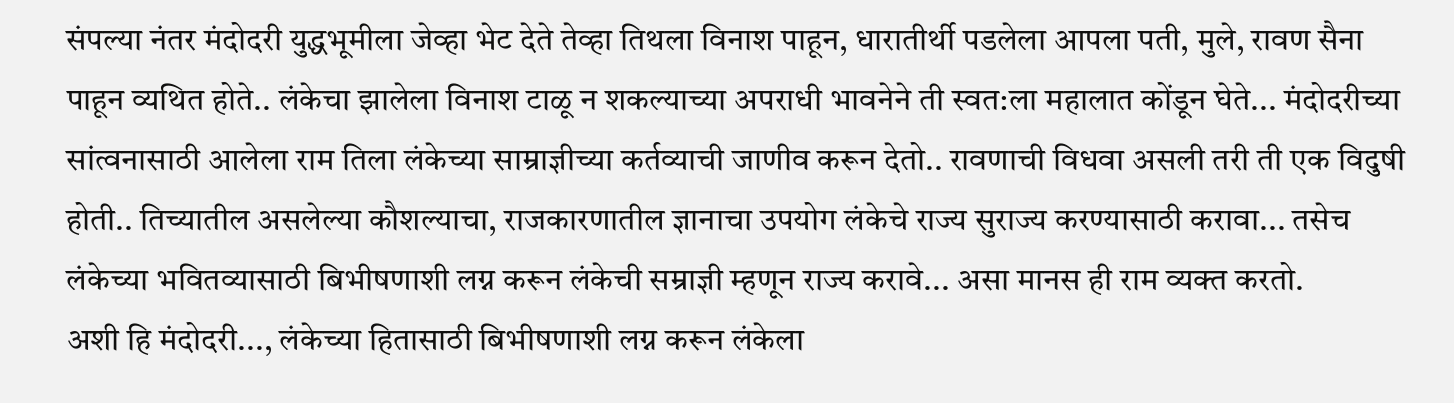संपल्या नंतर मंदोदरी युद्धभूमीला जेव्हा भेट देते तेव्हा तिथला विनाश पाहून, धारातीर्थी पडलेला आपला पती, मुले, रावण सैना पाहून व्यथित होते.. लंकेचा झालेला विनाश टाळू न शकल्याच्या अपराधी भावनेने ती स्वत:ला महालात कोंडून घेते... मंदोदरीच्या सांत्वनासाठी आलेला राम तिला लंकेच्या साम्राज्ञीच्या कर्तव्याची जाणीव करून देतो.. रावणाची विधवा असली तरी ती एक विदुषी होती.. तिच्यातील असलेल्या कौशल्याचा, राजकारणातील ज्ञानाचा उपयोग लंकेचे राज्य सुराज्य करण्यासाठी करावा... तसेच लंकेच्या भवितव्यासाठी बिभीषणाशी लग्न करून लंकेची सम्राज्ञी म्हणून राज्य करावे... असा मानस ही राम व्यक्त करतो.
अशी हि मंदोदरी..., लंकेच्या हितासाठी बिभीषणाशी लग्न करून लंकेला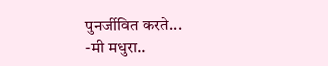पुनर्जीवित करते...
-मी मधुरा..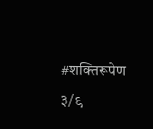#शक्तिरूपेण ३/९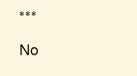***

No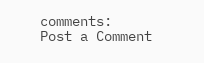comments:
Post a Comment